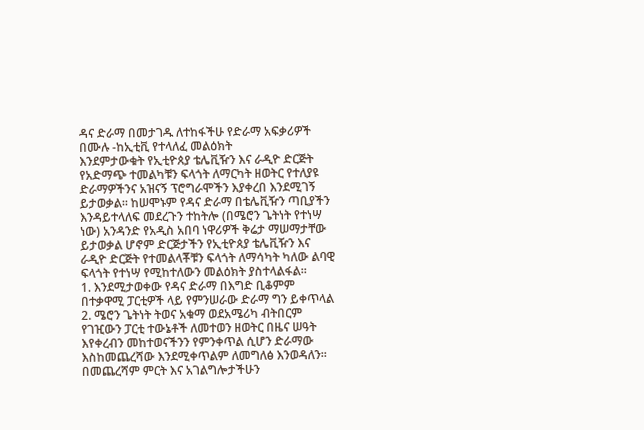ዳና ድራማ በመታገዱ ለተከፋችሁ የድራማ አፍቃሪዎች በሙሉ -ከኢቲቪ የተላለፈ መልዕክት
እንደምታውቁት የኢቲዮጰያ ቴሌቪዥን እና ራዲዮ ድርጅት የአድማጭ ተመልካቹን ፍላጎት ለማርካት ዘወትር የተለያዩ ድራማዎችንና አዝናኝ ፕሮግራሞችን እያቀረበ እንደሚገኝ ይታወቃል፡፡ ከሠሞኑም የዳና ድራማ በቴሌቪዥን ጣቢያችን እንዳይተላለፍ መደረጉን ተከትሎ (በሜሮን ጌትነት የተነሣ ነው) አንዳንድ የአዲስ አበባ ነዋሪዎች ቅሬታ ማሠማታቸው ይታወቃል ሆኖም ድርጅታችን የኢቲዮጰያ ቴሌቪዥን እና ራዲዮ ድርጅት የተመልላቾቹን ፍላጎት ለማሳካት ካለው ልባዊ ፍላጎት የተነሣ የሚከተለውን መልዕክት ያስተላልፋል፡፡
1. እንደሚታወቀው የዳና ድራማ በእግድ ቢቆምም በተቃዋሚ ፓርቲዎች ላይ የምንሠራው ድራማ ግን ይቀጥላል
2. ሜሮን ጌትነት ትወና አቁማ ወደአሜሪካ ብትበርም የገዢውን ፓርቲ ተውኔቶች ለመተወን ዘወትር በዜና ሠዓት እየቀረብን መከተወናችንን የምንቀጥል ሲሆን ድራማው እስከመጨረሻው እንደሚቀጥልም ለመግለፅ እንወዳለን፡፡
በመጨረሻም ምርት እና አገልግሎታችሁን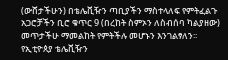(ውሸታችሁን) በቴሌቪዥን ጣቢያችን ማስተላለፍ የምትፈልጉ አጋሮቻችን ቢሮ ቁጥር 9 (በረከት ስምኦን ለስብሰባ ካልያዘው) መጥታችሁ ማመልከት የምትችሉ መሆኑን እንገልፃለን፡፡
የኢቲዮጰያ ቴሌቪዥን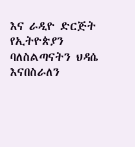እና ራዲዮ ድርጅት
የኢትዮጵያን ባለስልጣናትን ህዳሴ እናበስራለን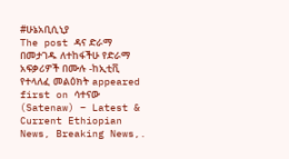#ሁኔአቢሲኒያ
The post ዳና ድራማ በመታገዱ ለተከፋችሁ የድራማ አፍቃሪዎች በሙሉ -ከኢቲቪ የተላለፈ መልዕክት appeared first on ሳተናው (Satenaw) – Latest & Current Ethiopian News, Breaking News,.